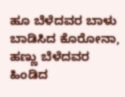ಹೂ ಬೆಳೆದವರ ಬಾಳು ಬಾಡಿಸಿದ ಕೊರೋನಾ, ಹಣ್ಣು ಬೆಳೆದವರ ಹಿಂಡಿದ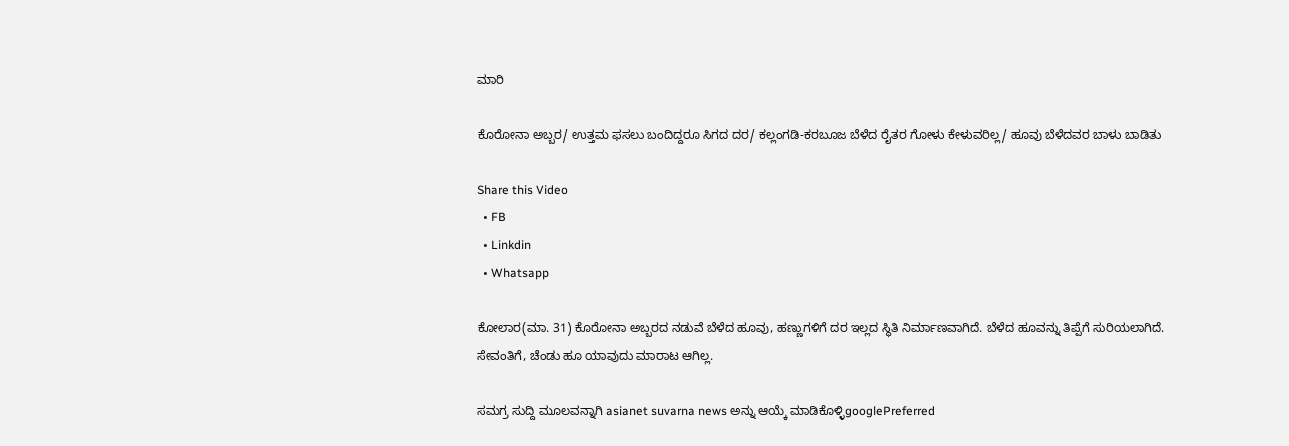ಮಾರಿ

ಕೊರೋನಾ ಅಬ್ಬರ/ ಉತ್ತಮ ಫಸಲು ಬಂದಿದ್ದರೂ ಸಿಗದ ದರ/ ಕಲ್ಲಂಗಡಿ-ಕರಬೂಜ ಬೆಳೆದ ರೈತರ ಗೋಳು ಕೇಳುವರಿಲ್ಲ/ ಹೂವು ಬೆಳೆದವರ ಬಾಳು ಬಾಡಿತು

Share this Video
  • FB
  • Linkdin
  • Whatsapp

ಕೋಲಾರ(ಮಾ. 31) ಕೊರೋನಾ ಅಬ್ಬರದ ನಡುವೆ ಬೆಳೆದ ಹೂವು, ಹಣ್ಣುಗಳಿಗೆ ದರ ಇಲ್ಲದ ಸ್ಥಿತಿ ನಿರ್ಮಾಣವಾಗಿದೆ. ಬೆಳೆದ ಹೂವನ್ನು ತಿಪ್ಪೆಗೆ ಸುರಿಯಲಾಗಿದೆ.
ಸೇವಂತಿಗೆ, ಚೆಂಡು ಹೂ ಯಾವುದು ಮಾರಾಟ ಆಗಿಲ್ಲ.

ಸಮಗ್ರ ಸುದ್ದಿ ಮೂಲವನ್ನಾಗಿ asianet suvarna news ಅನ್ನು ಆಯ್ಕೆ ಮಾಡಿಕೊಳ್ಳಿgooglePreferred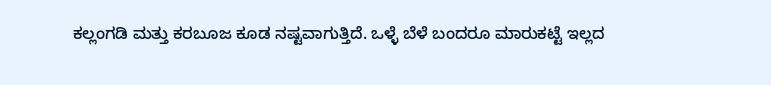ಕಲ್ಲಂಗಡಿ ಮತ್ತು ಕರಬೂಜ ಕೂಡ ನಷ್ಟವಾಗುತ್ತಿದೆ. ಒಳ್ಳೆ ಬೆಳೆ ಬಂದರೂ ಮಾರುಕಟ್ಟೆ ಇಲ್ಲದ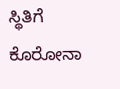ಸ್ಥಿತಿಗೆ ಕೊರೋನಾ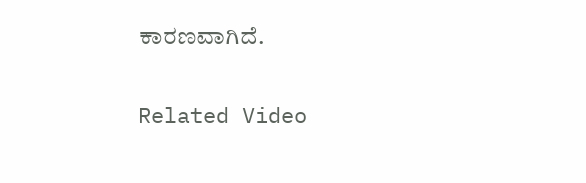ಕಾರಣವಾಗಿದೆ.

Related Video